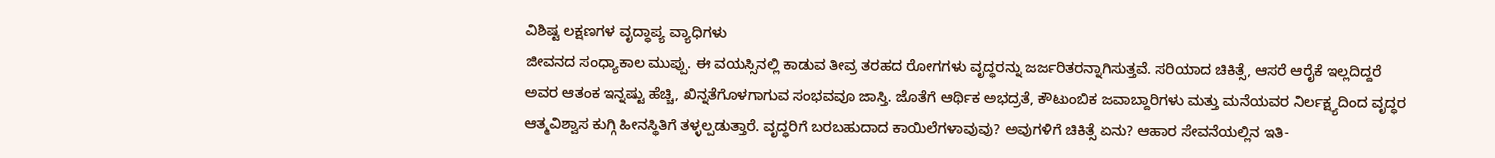ವಿಶಿಷ್ಟ ಲಕ್ಷಣಗಳ ವೃದ್ಧಾಪ್ಯ ವ್ಯಾಧಿಗಳು
ಜೀವನದ ಸಂಧ್ಯಾಕಾಲ ಮುಪ್ಪು. ಈ ವಯಸ್ಸಿನಲ್ಲಿ ಕಾಡುವ ತೀವ್ರ ತರಹದ ರೋಗಗಳು ವೃದ್ಧರನ್ನು ಜರ್ಜರಿತರನ್ನಾಗಿಸುತ್ತವೆ. ಸರಿಯಾದ ಚಿಕಿತ್ಸೆ, ಆಸರೆ ಆರೈಕೆ ಇಲ್ಲದಿದ್ದರೆ ಅವರ ಆತಂಕ ಇನ್ನಷ್ಟು ಹೆಚ್ಚಿ, ಖಿನ್ನತೆಗೊಳಗಾಗುವ ಸಂಭವವೂ ಜಾಸ್ತಿ. ಜೊತೆಗೆ ಆರ್ಥಿಕ ಅಭದ್ರತೆ, ಕೌಟುಂಬಿಕ ಜವಾಬ್ದಾರಿಗಳು ಮತ್ತು ಮನೆಯವರ ನಿರ್ಲಕ್ಷ್ಯದಿಂದ ವೃದ್ಧರ ಆತ್ಮವಿಶ್ವಾಸ ಕುಗ್ಗಿ ಹೀನಸ್ಥಿತಿಗೆ ತಳ್ಳಲ್ಪಡುತ್ತಾರೆ. ವೃದ್ಧರಿಗೆ ಬರಬಹುದಾದ ಕಾಯಿಲೆಗಳಾವುವು? ಅವುಗಳಿಗೆ ಚಿಕಿತ್ಸೆ ಏನು? ಆಹಾರ ಸೇವನೆಯಲ್ಲಿನ ಇತಿ-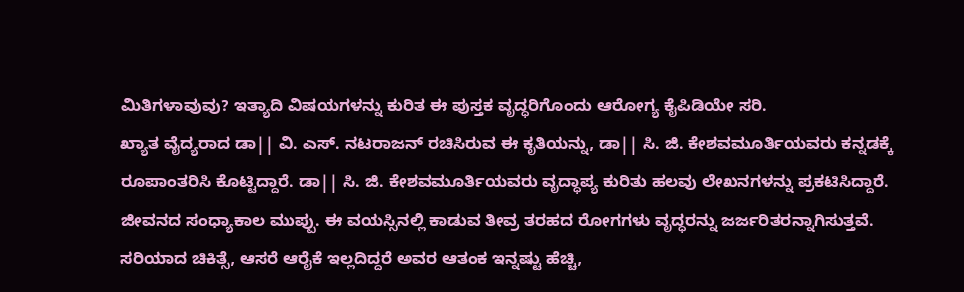ಮಿತಿಗಳಾವುವು? ಇತ್ಯಾದಿ ವಿಷಯಗಳನ್ನು ಕುರಿತ ಈ ಪುಸ್ತಕ ವೃದ್ಧರಿಗೊಂದು ಆರೋಗ್ಯ ಕೈಪಿಡಿಯೇ ಸರಿ.
ಖ್ಯಾತ ವೈದ್ಯರಾದ ಡಾ|| ವಿ. ಎಸ್. ನಟರಾಜನ್ ರಚಿಸಿರುವ ಈ ಕೃತಿಯನ್ನು, ಡಾ|| ಸಿ. ಜಿ. ಕೇಶವಮೂರ್ತಿಯವರು ಕನ್ನಡಕ್ಕೆ ರೂಪಾಂತರಿಸಿ ಕೊಟ್ಟಿದ್ದಾರೆ. ಡಾ|| ಸಿ. ಜಿ. ಕೇಶವಮೂರ್ತಿಯವರು ವೃದ್ಧಾಪ್ಯ ಕುರಿತು ಹಲವು ಲೇಖನಗಳನ್ನು ಪ್ರಕಟಿಸಿದ್ದಾರೆ.
ಜೀವನದ ಸಂಧ್ಯಾಕಾಲ ಮುಪ್ಪು. ಈ ವಯಸ್ಸಿನಲ್ಲಿ ಕಾಡುವ ತೀವ್ರ ತರಹದ ರೋಗಗಳು ವೃದ್ಧರನ್ನು ಜರ್ಜರಿತರನ್ನಾಗಿಸುತ್ತವೆ. ಸರಿಯಾದ ಚಿಕಿತ್ಸೆ, ಆಸರೆ ಆರೈಕೆ ಇಲ್ಲದಿದ್ದರೆ ಅವರ ಆತಂಕ ಇನ್ನಷ್ಟು ಹೆಚ್ಚಿ,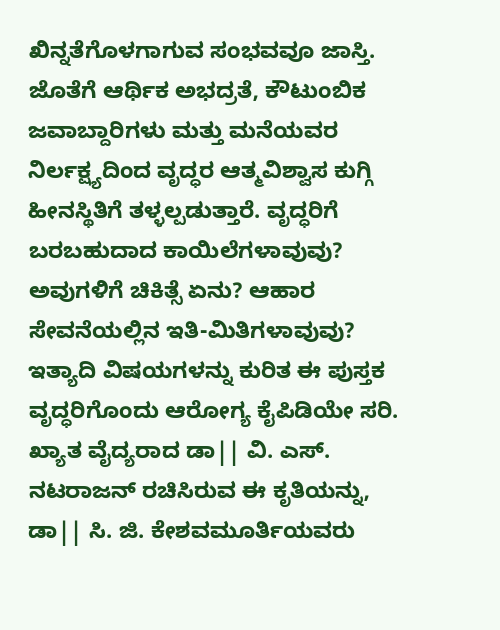ಖಿನ್ನತೆಗೊಳಗಾಗುವ ಸಂಭವವೂ ಜಾಸ್ತಿ. ಜೊತೆಗೆ ಆರ್ಥಿಕ ಅಭದ್ರತೆ, ಕೌಟುಂಬಿಕ ಜವಾಬ್ದಾರಿಗಳು ಮತ್ತು ಮನೆಯವರ ನಿರ್ಲಕ್ಷ್ಯದಿಂದ ವೃದ್ಧರ ಆತ್ಮವಿಶ್ವಾಸ ಕುಗ್ಗಿ ಹೀನಸ್ಥಿತಿಗೆ ತಳ್ಳಲ್ಪಡುತ್ತಾರೆ. ವೃದ್ಧರಿಗೆ ಬರಬಹುದಾದ ಕಾಯಿಲೆಗಳಾವುವು? ಅವುಗಳಿಗೆ ಚಿಕಿತ್ಸೆ ಏನು? ಆಹಾರ ಸೇವನೆಯಲ್ಲಿನ ಇತಿ-ಮಿತಿಗಳಾವುವು? ಇತ್ಯಾದಿ ವಿಷಯಗಳನ್ನು ಕುರಿತ ಈ ಪುಸ್ತಕ ವೃದ್ಧರಿಗೊಂದು ಆರೋಗ್ಯ ಕೈಪಿಡಿಯೇ ಸರಿ.
ಖ್ಯಾತ ವೈದ್ಯರಾದ ಡಾ|| ವಿ. ಎಸ್. ನಟರಾಜನ್ ರಚಿಸಿರುವ ಈ ಕೃತಿಯನ್ನು, ಡಾ|| ಸಿ. ಜಿ. ಕೇಶವಮೂರ್ತಿಯವರು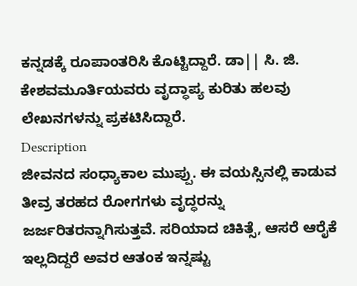ಕನ್ನಡಕ್ಕೆ ರೂಪಾಂತರಿಸಿ ಕೊಟ್ಟಿದ್ದಾರೆ. ಡಾ|| ಸಿ. ಜಿ. ಕೇಶವಮೂರ್ತಿಯವರು ವೃದ್ಧಾಪ್ಯ ಕುರಿತು ಹಲವು ಲೇಖನಗಳನ್ನು ಪ್ರಕಟಿಸಿದ್ದಾರೆ.
Description
ಜೀವನದ ಸಂಧ್ಯಾಕಾಲ ಮುಪ್ಪು. ಈ ವಯಸ್ಸಿನಲ್ಲಿ ಕಾಡುವ ತೀವ್ರ ತರಹದ ರೋಗಗಳು ವೃದ್ಧರನ್ನು ಜರ್ಜರಿತರನ್ನಾಗಿಸುತ್ತವೆ. ಸರಿಯಾದ ಚಿಕಿತ್ಸೆ, ಆಸರೆ ಆರೈಕೆ ಇಲ್ಲದಿದ್ದರೆ ಅವರ ಆತಂಕ ಇನ್ನಷ್ಟು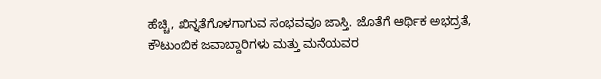ಹೆಚ್ಚಿ, ಖಿನ್ನತೆಗೊಳಗಾಗುವ ಸಂಭವವೂ ಜಾಸ್ತಿ. ಜೊತೆಗೆ ಆರ್ಥಿಕ ಅಭದ್ರತೆ, ಕೌಟುಂಬಿಕ ಜವಾಬ್ದಾರಿಗಳು ಮತ್ತು ಮನೆಯವರ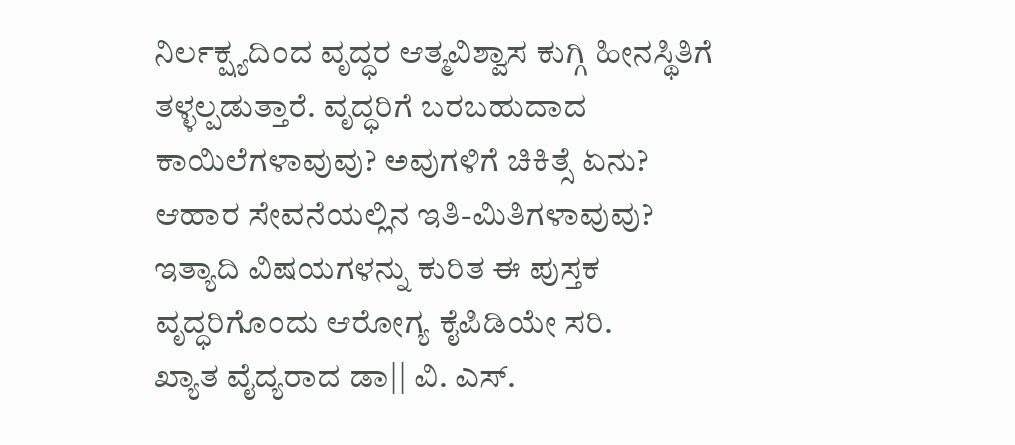ನಿರ್ಲಕ್ಷ್ಯದಿಂದ ವೃದ್ಧರ ಆತ್ಮವಿಶ್ವಾಸ ಕುಗ್ಗಿ ಹೀನಸ್ಥಿತಿಗೆ ತಳ್ಳಲ್ಪಡುತ್ತಾರೆ. ವೃದ್ಧರಿಗೆ ಬರಬಹುದಾದ ಕಾಯಿಲೆಗಳಾವುವು? ಅವುಗಳಿಗೆ ಚಿಕಿತ್ಸೆ ಏನು? ಆಹಾರ ಸೇವನೆಯಲ್ಲಿನ ಇತಿ-ಮಿತಿಗಳಾವುವು? ಇತ್ಯಾದಿ ವಿಷಯಗಳನ್ನು ಕುರಿತ ಈ ಪುಸ್ತಕ ವೃದ್ಧರಿಗೊಂದು ಆರೋಗ್ಯ ಕೈಪಿಡಿಯೇ ಸರಿ.
ಖ್ಯಾತ ವೈದ್ಯರಾದ ಡಾ|| ವಿ. ಎಸ್.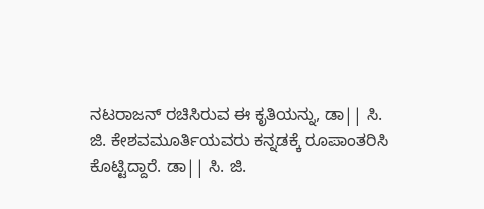ನಟರಾಜನ್ ರಚಿಸಿರುವ ಈ ಕೃತಿಯನ್ನು, ಡಾ|| ಸಿ. ಜಿ. ಕೇಶವಮೂರ್ತಿಯವರು ಕನ್ನಡಕ್ಕೆ ರೂಪಾಂತರಿಸಿ ಕೊಟ್ಟಿದ್ದಾರೆ. ಡಾ|| ಸಿ. ಜಿ.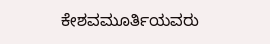ಕೇಶವಮೂರ್ತಿಯವರು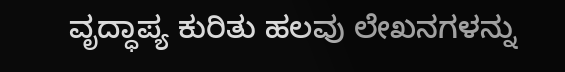ವೃದ್ಧಾಪ್ಯ ಕುರಿತು ಹಲವು ಲೇಖನಗಳನ್ನು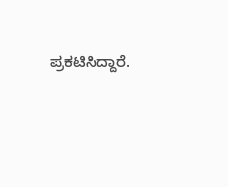ಪ್ರಕಟಿಸಿದ್ದಾರೆ.